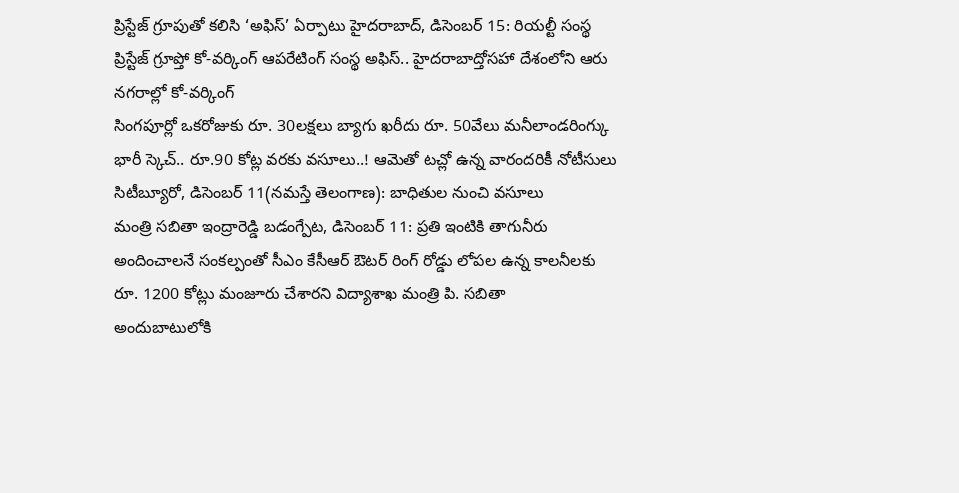ప్రిస్టేజ్ గ్రూపుతో కలిసి ‘అఫిస్’ ఏర్పాటు హైదరాబాద్, డిసెంబర్ 15: రియల్టీ సంస్థ ప్రిస్టేజ్ గ్రూప్తో కో-వర్కింగ్ ఆపరేటింగ్ సంస్థ అఫిస్.. హైదరాబాద్తోసహా దేశంలోని ఆరు నగరాల్లో కో-వర్కింగ్
సింగపూర్లో ఒకరోజుకు రూ. 30లక్షలు బ్యాగు ఖరీదు రూ. 50వేలు మనీలాండరింగ్కు భారీ స్కెచ్.. రూ.90 కోట్ల వరకు వసూలు..! ఆమెతో టచ్లో ఉన్న వారందరికీ నోటీసులు సిటీబ్యూరో, డిసెంబర్ 11(నమస్తే తెలంగాణ): బాధితుల నుంచి వసూలు
మంత్రి సబితా ఇంద్రారెడ్డి బడంగ్పేట, డిసెంబర్ 11: ప్రతి ఇంటికి తాగునీరు అందించాలనే సంకల్పంతో సీఎం కేసీఆర్ ఔటర్ రింగ్ రోడ్డు లోపల ఉన్న కాలనీలకు రూ. 1200 కోట్లు మంజూరు చేశారని విద్యాశాఖ మంత్రి పి. సబితా
అందుబాటులోకి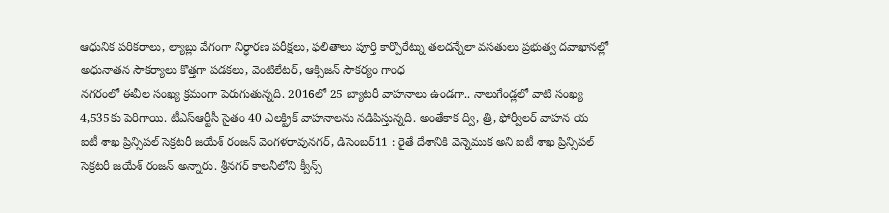ఆధునిక పరికరాలు, ల్యాబ్లు వేగంగా నిర్ధారణ పరీక్షలు, ఫలితాలు పూర్తి కార్పొరేట్ను తలదన్నేలా వసతులు ప్రభుత్వ దవాఖానల్లో అధునాతన సౌకర్యాలు కొత్తగా పడకలు, వెంటిలేటర్, ఆక్సిజన్ సౌకర్యం గాంధ
నగరంలో ఈవీల సంఖ్య క్రమంగా పెరుగుతున్నది. 2016లో 25 బ్యాటరీ వాహనాలు ఉండగా.. నాలుగేండ్లలో వాటి సంఖ్య 4,535కు పెరిగాయి. టీఎస్ఆర్టీసీ సైతం 40 ఎలక్ట్రిక్ వాహనాలను నడిపిస్తున్నది. అంతేకాక ద్వి, త్రి, ఫోర్వీలర్ వాహన య
ఐటీ శాఖ ప్రిన్సిపల్ సెక్రటరీ జయేశ్ రంజన్ వెంగళరావునగర్, డిసెంబర్11 : రైతే దేశానికి వెన్నెముక అని ఐటీ శాఖ ప్రిన్సిపల్ సెక్రటరీ జయేశ్ రంజన్ అన్నారు. శ్రీనగర్ కాలనీలోని క్వీన్స్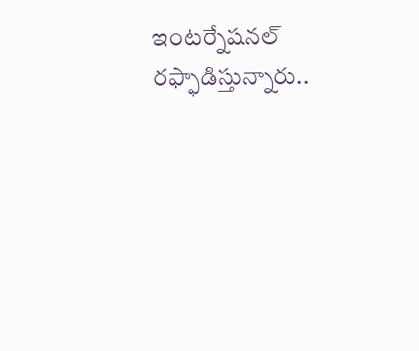ఇంటర్నేషనల్
రఫ్ఫాడిస్తున్నారు..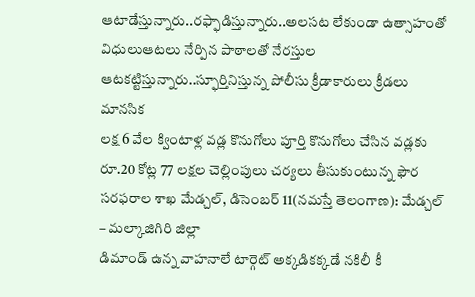ఆటాడేస్తున్నారు..రఫ్ఫాడిస్తున్నారు..అలసట లేకుండా ఉత్సాహంతో విధులుఆటలు నేర్పిన పాఠాలతో నేరస్తుల ఆటకట్టిస్తున్నారు..స్ఫూర్తినిస్తున్న పోలీసు క్రీడాకారులు క్రీడలు మానసిక
లక్ష 6 వేల క్వింటాళ్ల వడ్ల కొనుగోలు పూర్తి కొనుగోలు చేసిన వడ్లకు రూ.20 కోట్ల 77 లక్షల చెల్లింపులు చర్యలు తీసుకుంటున్న ఫౌర సరఫరాల శాఖ మేడ్చల్, డిసెంబర్ 11(నమస్తే తెలంగాణ): మేడ్చల్ – మల్కాజిగిరి జిల్లా
డిమాండ్ ఉన్న వాహనాలే టార్గెట్ అక్కడికక్కడే నకిలీ కీ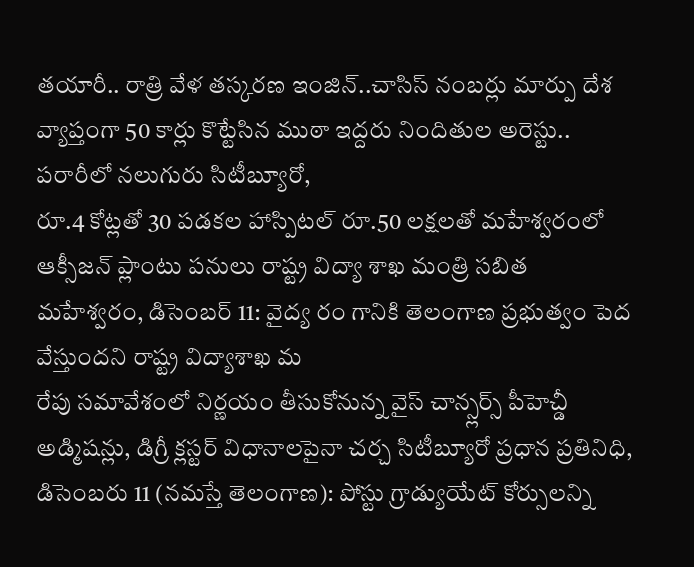తయారీ.. రాత్రి వేళ తస్కరణ ఇంజిన్..చాసిస్ నంబర్లు మార్పు దేశ వ్యాప్తంగా 50 కార్లు కొట్టేసిన ముఠా ఇద్దరు నిందితుల అరెస్టు.. పరారీలో నలుగురు సిటీబ్యూరో,
రూ.4 కోట్లతో 30 పడకల హాస్పిటల్ రూ.50 లక్షలతో మహేశ్వరంలో ఆక్సీజన్ ప్లాంటు పనులు రాష్ట్ర విద్యా శాఖ మంత్రి సబిత మహేశ్వరం, డిసెంబర్ 11: వైద్య రం గానికి తెలంగాణ ప్రభుత్వం పెద వేస్తుందని రాష్ట్ర విద్యాశాఖ మ
రేపు సమావేశంలో నిర్ణయం తీసుకోనున్న వైస్ చాన్స్లర్స్ పీహెచ్డీ అడ్మిషన్లు, డిగ్రీ క్లస్టర్ విధానాలపైనా చర్చ సిటీబ్యూరో ప్రధాన ప్రతినిధి, డిసెంబరు 11 (నమస్తే తెలంగాణ): పోస్టు గ్రాడ్యుయేట్ కోర్సులన్ని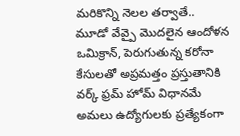మరికొన్ని నెలల తర్వాతే.. మూడో వేవ్పై మొదలైన ఆందోళన ఒమిక్రాన్, పెరుగుతున్న కరోనా కేసులతో అప్రమత్తం ప్రస్తుతానికి వర్క్ ఫ్రమ్ హోమ్ విధానమే అమలు ఉద్యోగులకు ప్రత్యేకంగా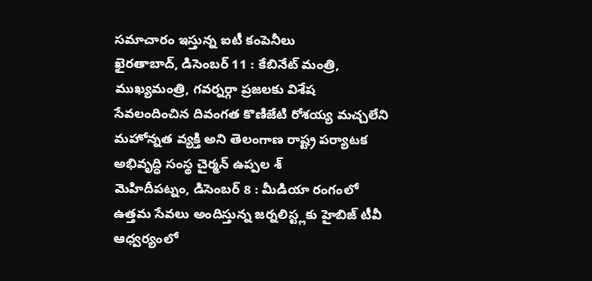సమాచారం ఇస్తున్న ఐటీ కంపెనీలు
ఖైరతాబాద్, డిసెంబర్ 11 : కేబినేట్ మంత్రి, ముఖ్యమంత్రి, గవర్నర్గా ప్రజలకు విశేష సేవలందించిన దివంగత కొణిజేటి రోశయ్య మచ్చలేని మహోన్నత వ్యక్తి అని తెలంగాణ రాష్ట్ర పర్యాటక అభివృద్ధి సంస్థ చైర్మన్ ఉప్పల శ్
మెహిదీపట్నం, డిసెంబర్ 8 : మీడియా రంగంలో ఉత్తమ సేవలు అందిస్తున్న జర్నలిస్ట్లకు హైబిజ్ టీవీ ఆధ్వర్యంలో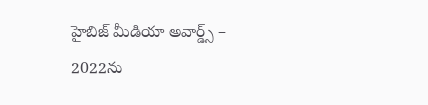హైబిజ్ మీడియా అవార్డ్స్ – 2022ను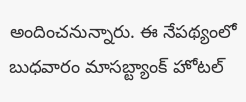అందించనున్నారు. ఈ నేపథ్యంలో బుధవారం మాసబ్ట్యాంక్ హోటల్